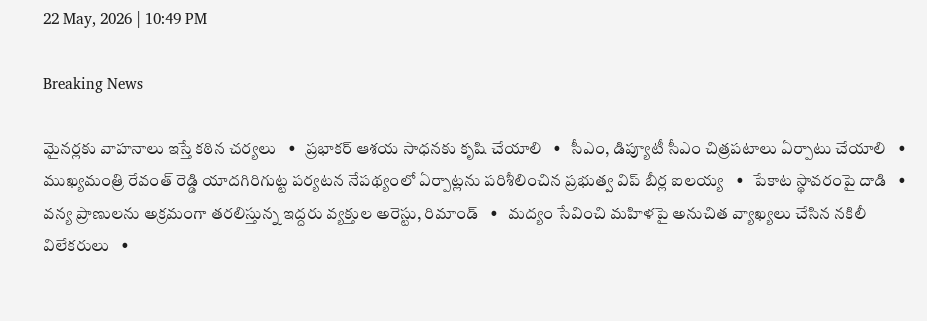22 May, 2026 | 10:49 PM

Breaking News

మైనర్లకు వాహనాలు ఇస్తే కఠిన చర్యలు   •   ప్రభాకర్ ఆశయ సాధనకు కృషి చేయాలి   •   సీఎం, డిప్యూటీ సీఎం చిత్రపటాలు ఏర్పాటు చేయాలి   •   ముఖ్యమంత్రి రేవంత్ రెడ్డి యాదగిరిగుట్ట పర్యటన నేపథ్యంలో ఏర్పాట్లను పరిశీలించిన ప్రభుత్వ విప్ బీర్ల ఐలయ్య   •   పేకాట స్థావరంపై దాడి   •   వన్య ప్రాణులను అక్రమంగా తరలిస్తున్న ఇద్దరు వ్యక్తుల అరెస్టు, రిమాండ్   •   మద్యం సేవించి మహిళపై అనుచిత వ్యాఖ్యలు చేసిన నకిలీ విలేకరులు   •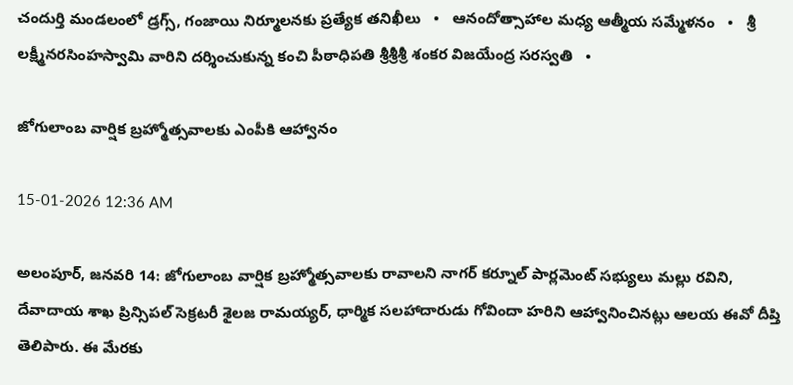చందుర్తి మండలంలో డ్రగ్స్, గంజాయి నిర్మూలనకు ప్రత్యేక తనిఖీలు   •   ఆనందోత్సాహాల మధ్య ఆత్మీయ సమ్మేళనం   •   శ్రీ లక్ష్మీనరసింహస్వామి వారిని దర్శించుకున్న కంచి పీఠాధిపతి శ్రీశ్రీశ్రీ శంకర విజయేంద్ర సరస్వతి   •

జోగులాంబ వార్షిక బ్రహ్మోత్సవాలకు ఎంపీకి ఆహ్వానం

15-01-2026 12:36 AM

అలంపూర్, జనవరి 14: జోగులాంబ వార్షిక బ్రహ్మోత్సవాలకు రావాలని నాగర్ కర్నూల్ పార్లమెంట్ సభ్యులు మల్లు రవిని, దేవాదాయ శాఖ ప్రిన్సిపల్ సెక్రటరీ శైలజ రామయ్యర్, ధార్మిక సలహాదారుడు గోవిందా హరిని ఆహ్వానించినట్లు ఆలయ ఈవో దీప్తి తెలిపారు. ఈ మేరకు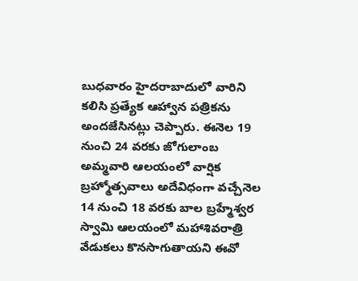బుధవారం హైదరాబాదులో వారిని కలిసి ప్రత్యేక ఆహ్వాన పత్రికను అందజేసినట్లు చెప్పారు. ఈనెల 19 నుంచి 24 వరకు జోగులాంబ అమ్మవారి ఆలయంలో వార్షిక బ్రహ్మోత్సవాలు అదేవిధంగా వచ్చేనెల 14 నుంచి 18 వరకు బాల బ్రహ్మేశ్వర స్వామి ఆలయంలో మహాశివరాత్రి వేడుకలు కొనసాగుతాయని ఈవో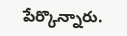పేర్కొన్నారు.